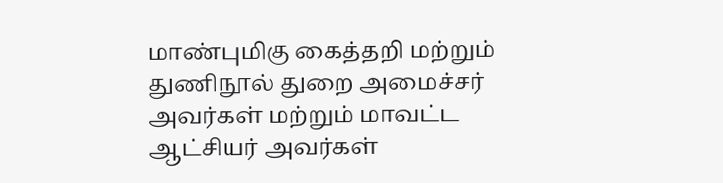மாண்புமிகு கைத்தறி மற்றும் துணிநூல் துறை அமைச்சர் அவர்கள் மற்றும் மாவட்ட ஆட்சியர் அவர்கள்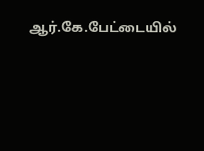ஆர்.கே.பேட்டையில்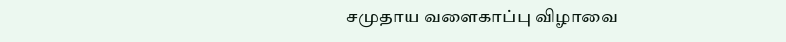சமுதாய வளைகாப்பு விழாவை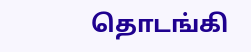தொடங்கி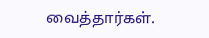வைத்தார்கள்.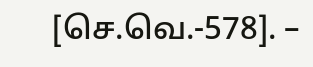[செ.வெ.-578]. –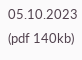05.10.2023 (pdf 140kb)